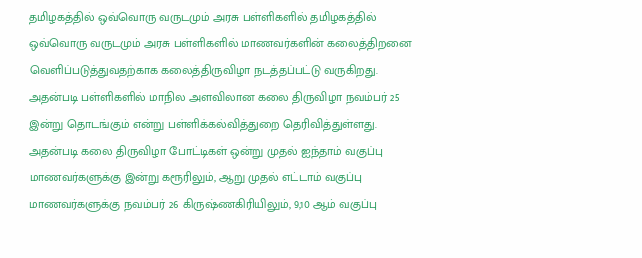தமிழகத்தில் ஒவ்வொரு வருடமும் அரசு பள்ளிகளில் தமிழகத்தில் ஒவ்வொரு வருடமும் அரசு பள்ளிகளில் மாணவர்களின் கலைத்திறனை வெளிப்படுத்துவதற்காக கலைத்திருவிழா நடத்தப்பட்டு வருகிறது. அதன்படி பள்ளிகளில் மாநில அளவிலான கலை திருவிழா நவம்பர் 25 இன்று தொடங்கும் என்று பள்ளிக்கல்வித்துறை தெரிவித்துள்ளது.
அதன்படி கலை திருவிழா போட்டிகள் ஒன்று முதல் ஐந்தாம் வகுப்பு மாணவர்களுக்கு இன்று கரூரிலும், ஆறு முதல் எட்டாம் வகுப்பு மாணவர்களுக்கு நவம்பர் 26 கிருஷ்ணகிரியிலும், 9,10 ஆம் வகுப்பு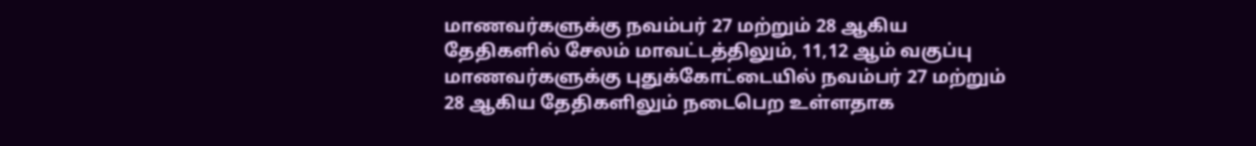மாணவர்களுக்கு நவம்பர் 27 மற்றும் 28 ஆகிய தேதிகளில் சேலம் மாவட்டத்திலும், 11,12 ஆம் வகுப்பு மாணவர்களுக்கு புதுக்கோட்டையில் நவம்பர் 27 மற்றும் 28 ஆகிய தேதிகளிலும் நடைபெற உள்ளதாக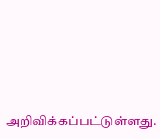அறிவிக்கப்பட்டுள்ளது.